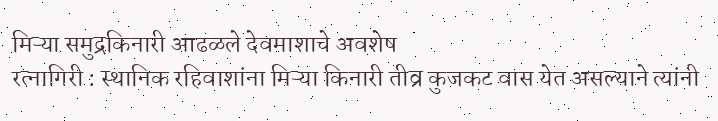मिऱ्या समुद्रकिनारी आढळले देवमाशाचे अवशेष
रत्नागिरी : स्थानिक रहिवाशांना मिऱ्या किनारी तीव्र कुजकट वास येत असल्याने त्यांनी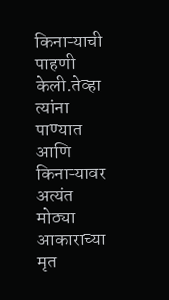किनाऱ्याची पाहणी केली.तेव्हा त्यांना पाण्यात आणि किनाऱ्यावर अत्यंत मोठ्या आकाराच्या मृत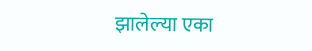झालेल्या एका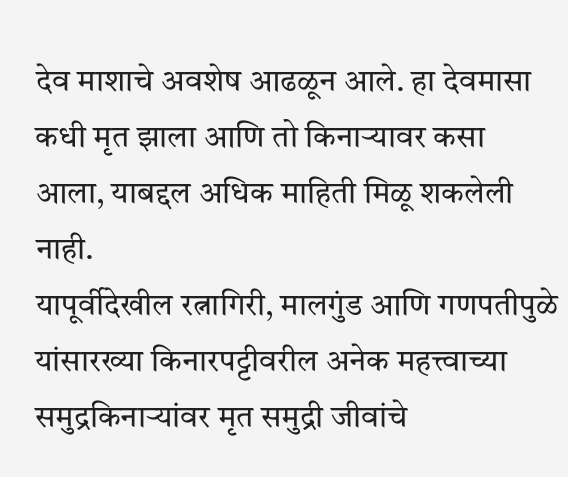देव माशाचे अवशेष आढळून आले. हा देवमासा कधी मृत झाला आणि तो किनाऱ्यावर कसा आला, याबद्दल अधिक माहिती मिळू शकलेली नाही.
यापूर्वीदेखील रत्नागिरी, मालगुंड आणि गणपतीपुळे यांसारख्या किनारपट्टीवरील अनेक महत्त्वाच्या समुद्रकिनाऱ्यांवर मृत समुद्री जीवांचे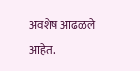अवशेष आढळले आहेत.